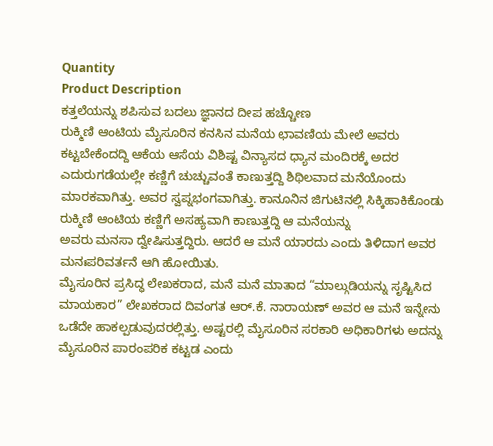Quantity
Product Description
ಕತ್ತಲೆಯನ್ನು ಶಪಿಸುವ ಬದಲು ಜ್ಞಾನದ ದೀಪ ಹಚ್ಚೋಣ
ರುಕ್ಮಿಣಿ ಆಂಟಿಯ ಮೈಸೂರಿನ ಕನಸಿನ ಮನೆಯ ಛಾವಣಿಯ ಮೇಲೆ ಅವರು ಕಟ್ಟಬೇಕೆಂದದ್ದಿ ಆಕೆಯ ಆಸೆಯ ವಿಶಿಷ್ಟ ವಿನ್ಯಾಸದ ಧ್ಯಾನ ಮಂದಿರಕ್ಕೆ ಅದರ ಎದುರುಗಡೆಯಲ್ಲೇ ಕಣ್ಣಿಗೆ ಚುಚ್ಚುವಂತೆ ಕಾಣುತ್ತದ್ದಿ ಶಿಥಿಲವಾದ ಮನೆಯೊಂದು ಮಾರಕವಾಗಿತ್ತು. ಅವರ ಸ್ವಪ್ನಭಂಗವಾಗಿತ್ತು. ಕಾನೂನಿನ ಜಿಗುಟಿನಲ್ಲಿ ಸಿಕ್ಕಿಹಾಕಿಕೊಂಡು ರುಕ್ಮಿಣಿ ಆಂಟಿಯ ಕಣ್ಣಿಗೆ ಅಸಹ್ಯವಾಗಿ ಕಾಣುತ್ತದ್ದಿ ಆ ಮನೆಯನ್ನು
ಅವರು ಮನಸಾ ದ್ವೇಷಿಸುತ್ತದ್ದಿರು. ಆದರೆ ಆ ಮನೆ ಯಾರದು ಎಂದು ತಿಳಿದಾಗ ಅವರ ಮನಃಪರಿವರ್ತನೆ ಆಗಿ ಹೋಯಿತು.
ಮೈಸೂರಿನ ಪ್ರಸಿದ್ಧ ಲೇಖಕರಾದ, ಮನೆ ಮನೆ ಮಾತಾದ “ಮಾಲ್ಗುಡಿಯನ್ನು ಸೃಷ್ಟಿಸಿದ ಮಾಯಕಾರ” ಲೇಖಕರಾದ ದಿವಂಗತ ಆರ್.ಕೆ. ನಾರಾಯಣ್ ಅವರ ಆ ಮನೆ ಇನ್ನೇನು ಒಡೆದೇ ಹಾಕಲ್ಪಡುವುದರಲ್ಲಿತ್ತು. ಅಷ್ಟರಲ್ಲಿ ಮೈಸೂರಿನ ಸರಕಾರಿ ಅಧಿಕಾರಿಗಳು ಅದನ್ನು ಮೈಸೂರಿನ ಪಾರಂಪರಿಕ ಕಟ್ಟಡ ಎಂದು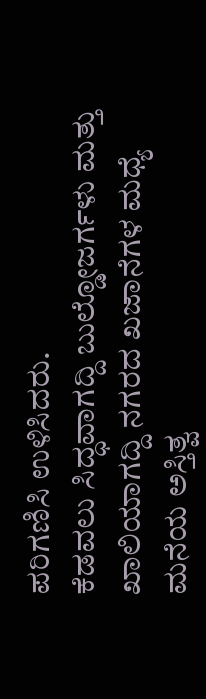ಪರಿಗಣಿಸಿ ಉಳಿಸಿದರು.
ಕೆಡವಲು ಸಿದ್ಧವಾಗದ್ದಿ ಬುಲ್ಡೋಜರ್ಗಳು ಮತ್ತು ಖಾಲಿಯಾಗದ್ದಿ ನಗರದ ಖಜಾನೆಗಳ ಮಧ್ಯೆ ಮನೆಯ ಅಸ್ತಿತ್ವ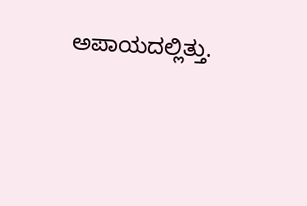ಅಪಾಯದಲ್ಲಿತ್ತು.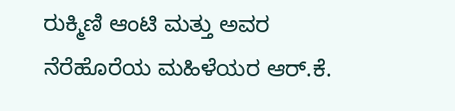ರುಕ್ಮಿಣಿ ಆಂಟಿ ಮತ್ತು ಅವರ ನೆರೆಹೊರೆಯ ಮಹಿಳೆಯರ ಆರ್.ಕೆ.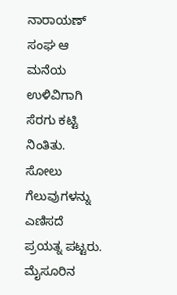ನಾರಾಯಣ್ ಸಂಘ ಆ ಮನೆಯ ಉಳಿವಿಗಾಗಿ ಸೆರಗು ಕಟ್ಟಿ ನಿಂತಿತು. ಸೋಲು ಗೆಲುವುಗಳನ್ನು ಎಣಿಸದೆ ಪ್ರಯತ್ನ ಪಟ್ಟರು.
ಮೈಸೂರಿನ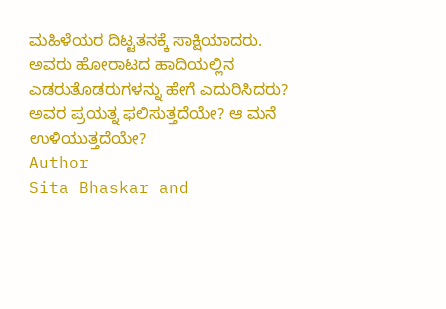ಮಹಿಳೆಯರ ದಿಟ್ಟತನಕ್ಕೆ ಸಾಕ್ಷಿಯಾದರು.
ಅವರು ಹೋರಾಟದ ಹಾದಿಯಲ್ಲಿನ ಎಡರುತೊಡರುಗಳನ್ನು ಹೇಗೆ ಎದುರಿಸಿದರು?
ಅವರ ಪ್ರಯತ್ನ ಫಲಿಸುತ್ತದೆಯೇ? ಆ ಮನೆ ಉಳಿಯುತ್ತದೆಯೇ?
Author
Sita Bhaskar and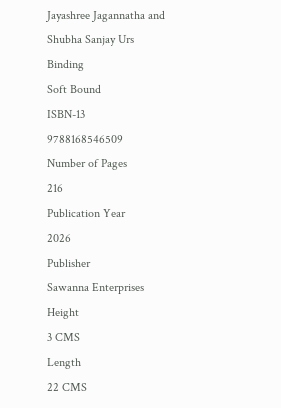Jayashree Jagannatha and Shubha Sanjay Urs
Binding
Soft Bound
ISBN-13
9788168546509
Number of Pages
216
Publication Year
2026
Publisher
Sawanna Enterprises
Height
3 CMS
Length
22 CMS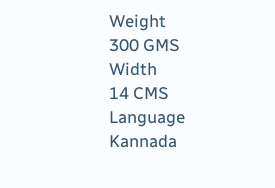Weight
300 GMS
Width
14 CMS
Language
Kannada